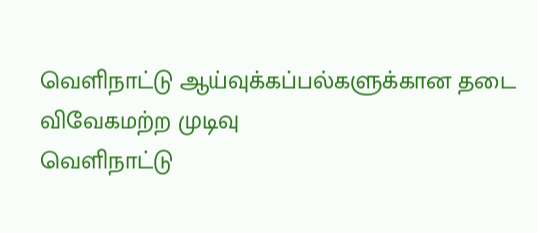வெளிநாட்டு ஆய்வுக்கப்பல்களுக்கான தடை விவேகமற்ற முடிவு
வெளிநாட்டு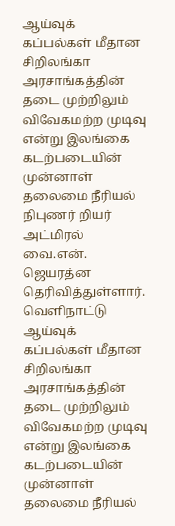ஆய்வுக் கப்பல்கள் மீதான சிறிலங்கா அரசாங்கத்தின் தடை முற்றிலும் விவேகமற்ற முடிவு என்று இலங்கை கடற்படையின் முன்னாள் தலைமை நீரியல் நிபுணர் றியர் அட்மிரல் வை.என். ஜெயரத்ன தெரிவித்துள்ளார்.
வெளிநாட்டு ஆய்வுக் கப்பல்கள் மீதான சிறிலங்கா அரசாங்கத்தின் தடை முற்றிலும் விவேகமற்ற முடிவு என்று இலங்கை கடற்படையின் முன்னாள் தலைமை நீரியல்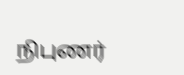நிபுணர்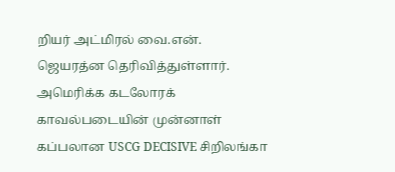றியர் அட்மிரல் வை.என். ஜெயரத்ன தெரிவித்துள்ளார்.
அமெரிக்க கடலோரக் காவல்படையின் முன்னாள் கப்பலான USCG DECISIVE சிறிலங்கா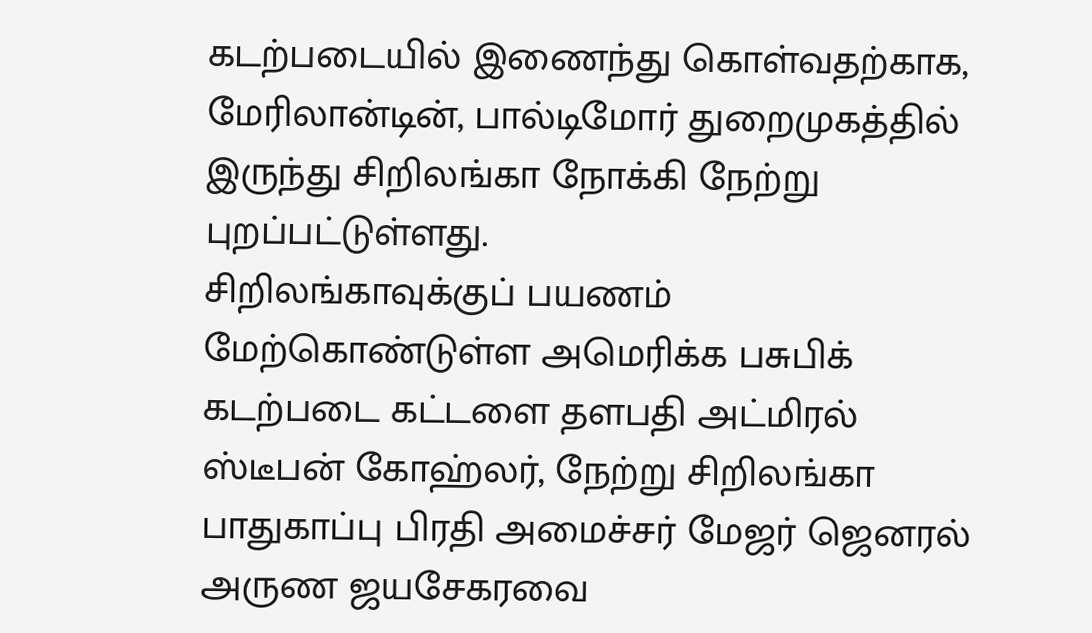கடற்படையில் இணைந்து கொள்வதற்காக, மேரிலான்டின், பால்டிமோர் துறைமுகத்தில் இருந்து சிறிலங்கா நோக்கி நேற்று புறப்பட்டுள்ளது.
சிறிலங்காவுக்குப் பயணம் மேற்கொண்டுள்ள அமெரிக்க பசுபிக் கடற்படை கட்டளை தளபதி அட்மிரல் ஸ்டீபன் கோஹ்லர், நேற்று சிறிலங்கா பாதுகாப்பு பிரதி அமைச்சர் மேஜர் ஜெனரல் அருண ஜயசேகரவை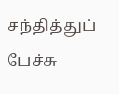சந்தித்துப் பேச்சு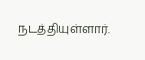நடத்தியுள்ளார்.